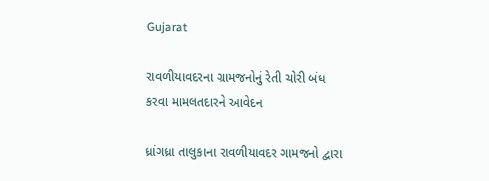Gujarat

રાવળીયાવદરના ગ્રામજનોનું રેતી ચોરી બંધ કરવા મામલતદારને આવેદન

ધ્રાંગધ્રા તાલુકાના રાવળીયાવદર ગામજનો દ્વારા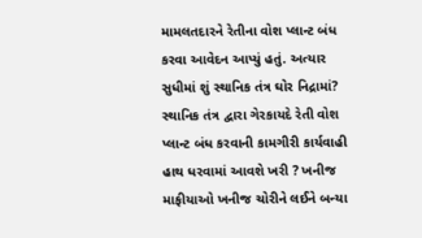મામલતદારને રેતીના વોશ પ્લાન્ટ બંધ કરવા આવેદન આપ્યું હતું. અત્યાર સુધીમાં શું સ્થાનિક તંત્ર ઘોર નિદ્રામાં? સ્થાનિક તંત્ર દ્વારા ગેરકાયદે રેતી વોશ પ્લાન્ટ બંધ કરવાની કામગીરી કાર્યવાહી હાથ ધરવામાં આવશે ખરી ? ખનીજ માફીયાઓ ખનીજ ચોરીને લઈને બન્યા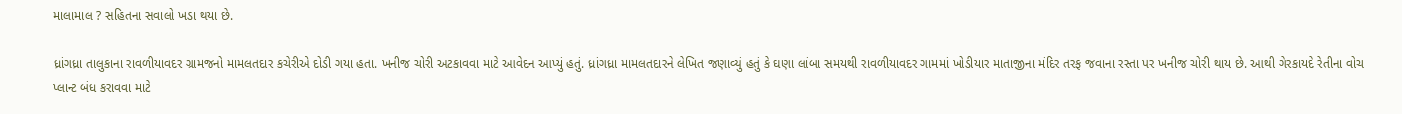માલામાલ ? સહિતના સવાલો ખડા થયા છે.

ધ્રાંગધ્રા તાલુકાના રાવળીયાવદર ગ્રામજનો મામલતદાર કચેરીએ દોડી ગયા હતા. ખનીજ ચોરી અટકાવવા માટે આવેદન આપ્યું હતું. ધ્રાંગધ્રા મામલતદારને લેખિત જણાવ્યું હતું કે ઘણા લાંબા સમયથી રાવળીયાવદર ગામમાં ખોડીયાર માતાજીના મંદિર તરફ જવાના રસ્તા પર ખનીજ ચોરી થાય છે. આથી ગેરકાયદે રેતીના વોચ પ્લાન્ટ બંધ કરાવવા માટે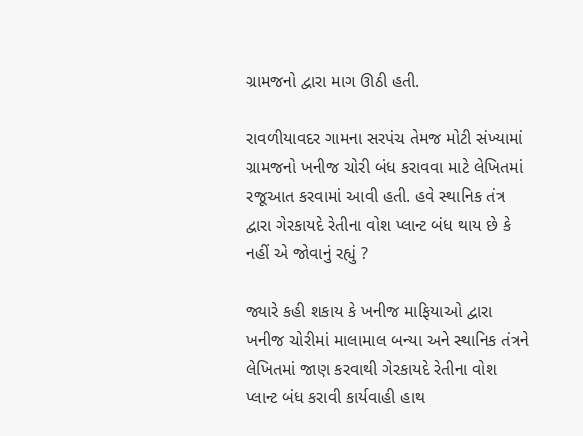ગ્રામજનો દ્વારા માગ ઊઠી હતી.

રાવળીયાવદર ગામના સરપંચ તેમજ મોટી સંખ્યામાં ગ્રામજનો ખનીજ ચોરી બંધ કરાવવા માટે લેખિતમાં રજૂઆત કરવામાં આવી હતી. હવે સ્થાનિક તંત્ર દ્વારા ગેરકાયદે રેતીના વોશ પ્લાન્ટ બંધ થાય છે કે નહીં એ જોવાનું રહ્યું ?

જ્યારે કહી શકાય કે ખનીજ માફિયાઓ દ્વારા ખનીજ ચોરીમાં માલામાલ બન્યા અને સ્થાનિક તંત્રને લેખિતમાં જાણ કરવાથી ગેરકાયદે રેતીના વોશ પ્લાન્ટ બંધ કરાવી કાર્યવાહી હાથ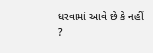ધરવામાં આવે છે કે નહીં ?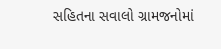સહિતના સવાલો ગ્રામજનોમાં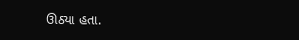ઊઠ્યા હતા.